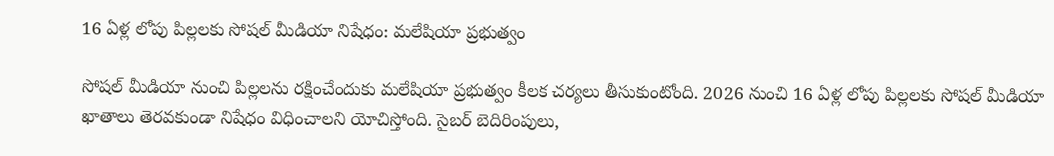16 ఏళ్ల లోపు పిల్లలకు సోషల్ మీడియా నిషేధం: మలేషియా ప్రభుత్వం

సోషల్ మీడియా నుంచి పిల్లలను రక్షించేందుకు మలేషియా ప్రభుత్వం కీలక చర్యలు తీసుకుంటోంది. 2026 నుంచి 16 ఏళ్ల లోపు పిల్లలకు సోషల్ మీడియా ఖాతాలు తెరవకుండా నిషేధం విధించాలని యోచిస్తోంది. సైబర్ బెదిరింపులు,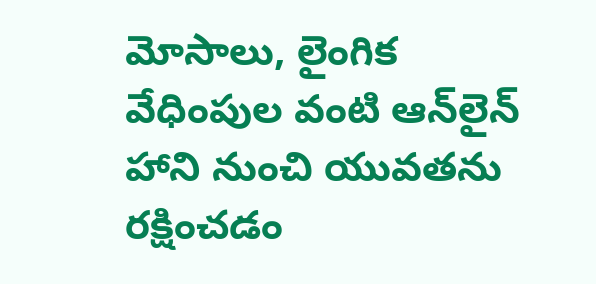మోసాలు, లైంగిక వేధింపుల వంటి ఆన్‌లైన్ హాని నుంచి యువతను రక్షించడం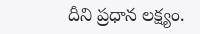దీని ప్రధాన లక్ష్యం.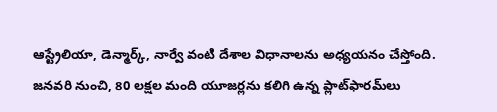ఆస్ట్రేలియా, డెన్మార్క్, నార్వే వంటి దేశాల విధానాలను అధ్యయనం చేస్తోంది. జనవరి నుంచి, 80 లక్షల మంది యూజర్లను కలిగి ఉన్న ప్లాట్‌ఫారమ్‌లు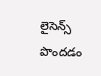లైసెన్స్ పొందడం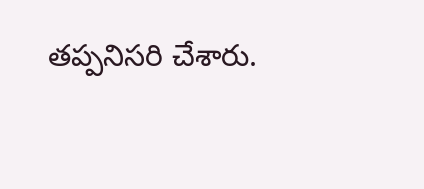తప్పనిసరి చేశారు.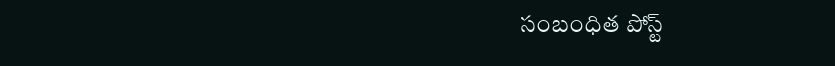సంబంధిత పోస్ట్